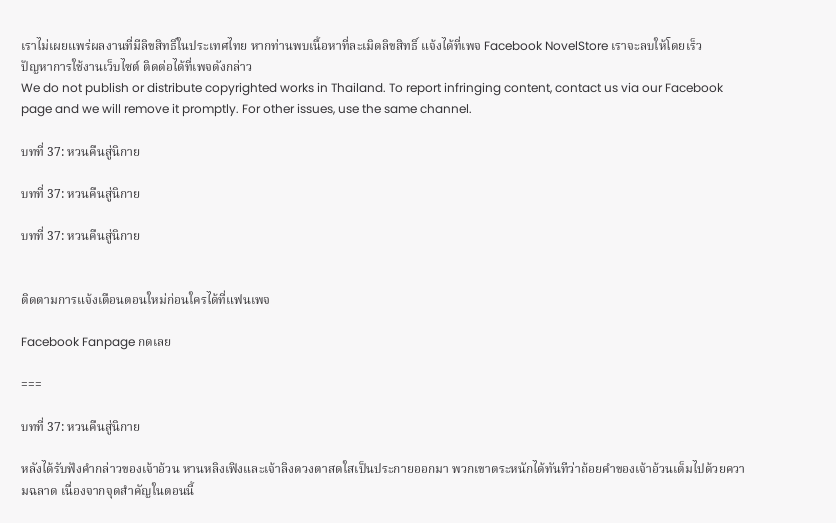เราไม่เผยแพร่ผลงานที่มีลิขสิทธิ์ในประเทศไทย หากท่านพบเนื้อหาที่ละเมิดลิขสิทธิ์ แจ้งได้ที่เพจ Facebook NovelStore เราจะลบให้โดยเร็ว
ปัญหาการใช้งานเว็บไซต์ ติดต่อได้ที่เพจดังกล่าว
We do not publish or distribute copyrighted works in Thailand. To report infringing content, contact us via our Facebook page and we will remove it promptly. For other issues, use the same channel.

บทที่ 37: หวนคืนสู่นิกาย

บทที่ 37: หวนคืนสู่นิกาย

บทที่ 37: หวนคืนสู่นิกาย


ติดตามการแจ้งเตือนตอนใหม่ก่อนใครได้ที่แฟนเพจ

Facebook Fanpage กดเลย

===

บทที่ 37: หวนคืนสู่นิกาย

หลังได้รับฟังคำกล่าวของเจ้าอ้วน หานหลิงเฟิงและเจ้าลิงดวงตาสดใสเป็นประกายออกมา พวกเขาตระหนักได้ทันทีว่าถ้อยคำของเจ้าอ้วนเต็มไปด้วยความฉลาด เนื่องจากจุดสำคัญในตอนนี้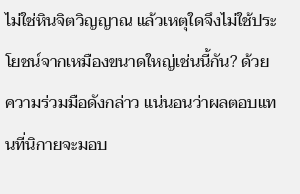ไม่ใช่หินจิตวิญญาณ แล้วเหตุใดจึงไม่ใช้ประโยชน์จากเหมืองขนาดใหญ่เช่นนี้กัน? ด้วยความร่วมมือดังกล่าว แน่นอนว่าผลตอบแทนที่นิกายจะมอบ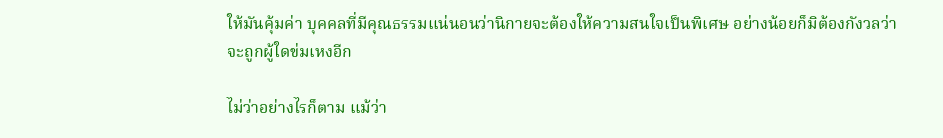ให้มันคุ้มค่า บุคคลที่มีคุณธรรมแน่นอนว่านิกายจะต้องให้ความสนใจเป็นพิเศษ อย่างน้อยก็มิต้องกังวลว่าจะถูกผู้ใดข่มเหงอีก

ไม่ว่าอย่างไรก็ตาม แม้ว่า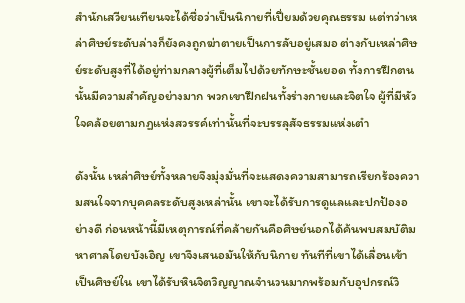สำนักเสวียนเทียนจะได้ชื่อว่าเป็นนิกายที่เปี่ยมด้วยคุณธรรม แต่ทว่าเหล่าศิษย์ระดับล่างก็ยังคงถูกฆ่าตายเป็นการลับอยู่เสมอ ต่างกับเหล่าศิษย์ระดับสูงที่ได้อยู่ท่ามกลางผู้ที่เต็มไปด้วยทักษะชั้นยอด ทั้งการฝึกตนนั้นมีความสำคัญอย่างมาก พวกเขาฝึกฝนทั้งร่างกายและจิตใจ ผู้ที่มีหัวใจคล้อยตามกฏแห่งสวรรค์เท่านั้นที่จะบรรลุสัจธรรมแห่งเต๋า

ดังนั้น เหล่าศิษย์ทั้งหลายจึงมุ่งมั่นที่จะแสดงความสามารถเรียกร้องความสนใจจากบุคคลระดับสูงเหล่านั้น เขาจะได้รับการดูแลและปกป้องอย่างดี ก่อนหน้านี้มีเหตุการณ์ที่คล้ายกันคือศิษย์นอกได้ค้นพบสมบัติมหาศาลโดยบังเอิญ เขาจึงเสนอมันให้กับนิกาย ทันทีที่เขาได้เลื่อนเข้าเป็นศิษย์ใน เขาได้รับหินจิตวิญญาณจำนวนมากพร้อมกับอุปกรณ์วิ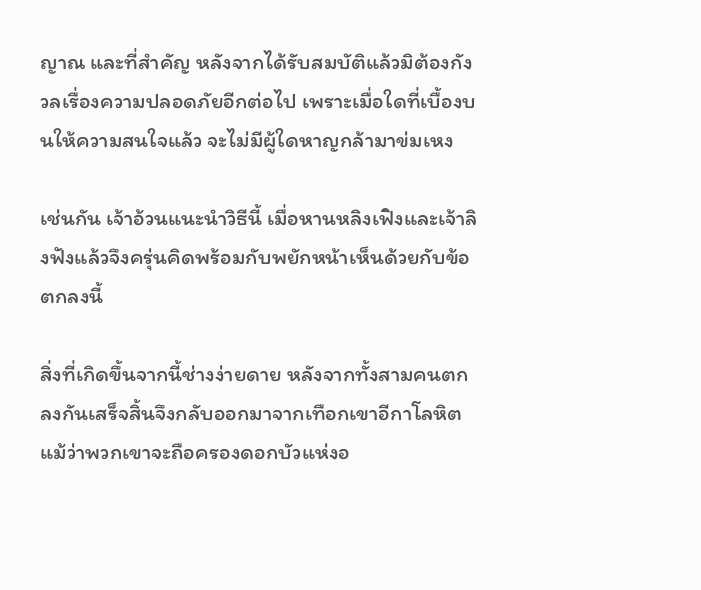ญาณ และที่สำคัญ หลังจากได้รับสมบัติแล้วมิต้องกังวลเรื่องความปลอดภัยอีกต่อไป เพราะเมื่อใดที่เบื้องบนให้ความสนใจแล้ว จะไม่มีผู้ใดหาญกล้ามาข่มเหง

เช่นกัน เจ้าอ้วนแนะนำวิธีนี้ เมื่อหานหลิงเฟิงและเจ้าลิงฟังแล้วจึงครุ่นคิดพร้อมกับพยักหน้าเห็นด้วยกับข้อตกลงนี้

สิ่งที่เกิดขึ้นจากนี้ช่างง่ายดาย หลังจากทั้งสามคนตกลงกันเสร็จสิ้นจึงกลับออกมาจากเทือกเขาอีกาโลหิต แม้ว่าพวกเขาจะถือครองดอกบัวแห่งอ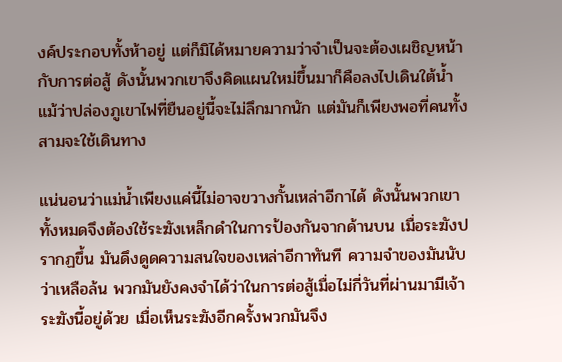งค์ประกอบทั้งห้าอยู่ แต่ก็มิได้หมายความว่าจำเป็นจะต้องเผชิญหน้ากับการต่อสู้ ดังนั้นพวกเขาจึงคิดแผนใหม่ขึ้นมาก็คือลงไปเดินใต้น้ำ แม้ว่าปล่องภูเขาไฟที่ยืนอยู่นี้จะไม่ลึกมากนัก แต่มันก็เพียงพอที่คนทั้งสามจะใช้เดินทาง

แน่นอนว่าแม่น้ำเพียงแค่นี้ไม่อาจขวางกั้นเหล่าอีกาได้ ดังนั้นพวกเขาทั้งหมดจึงต้องใช้ระฆังเหล็กดำในการป้องกันจากด้านบน เมื่อระฆังปรากฏขึ้น มันดึงดูดความสนใจของเหล่าอีกาทันที ความจำของมันนับว่าเหลือล้น พวกมันยังคงจำได้ว่าในการต่อสู้เมื่อไม่กี่วันที่ผ่านมามีเจ้าระฆังนี้อยู่ด้วย เมื่อเห็นระฆังอีกครั้งพวกมันจึง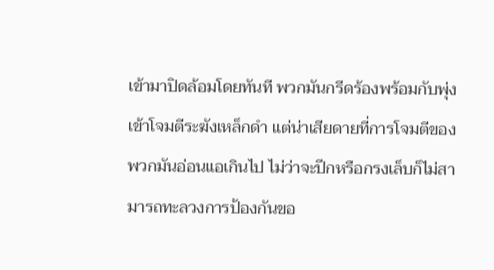เข้ามาปิดล้อมโดยทันที พวกมันกรีดร้องพร้อมกับพุ่งเข้าโจมตีระฆังเหล็กดำ แต่น่าเสียดายที่การโจมตีของพวกมันอ่อนแอเกินไป ไม่ว่าจะปีกหรือกรงเล็บก็ไม่สามารถทะลวงการป้องกันขอ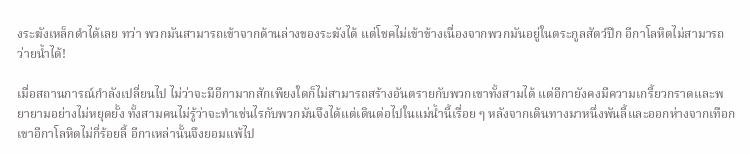งระฆังเหล็กดำได้เลย ทว่า พวกมันสามารถเข้าจากด้านล่างของระฆังได้ แต่โชคไม่เข้าข้างเนื่องจากพวกมันอยู่ในตระกูลสัตว์ปีก อีกาโลหิตไม่สามารถว่ายน้ำได้!

เมื่อสถานการณ์กำลังเปลี่ยนไป ไม่ว่าจะมีอีกามากสักเพียงใดก็ไม่สามารถสร้างอันตรายกับพวกเขาทั้งสามได้ แต่อีกายังคงมีความเกรี้ยวกราดและพยายามอย่างไม่หยุดยั้ง ทั้งสามคนไม่รู้ว่าจะทำเช่นไรกับพวกมันจึงได้แต่เดินต่อไปในแม่น้ำนี้เรื่อย ๆ หลังจากเดินทางมาหนึ่งพันลี้และออกห่างจากเทือกเขาอีกาโลหิตไม่กี่ร้อยลี้ อีกาเหล่านั้นจึงยอมแพ้ไป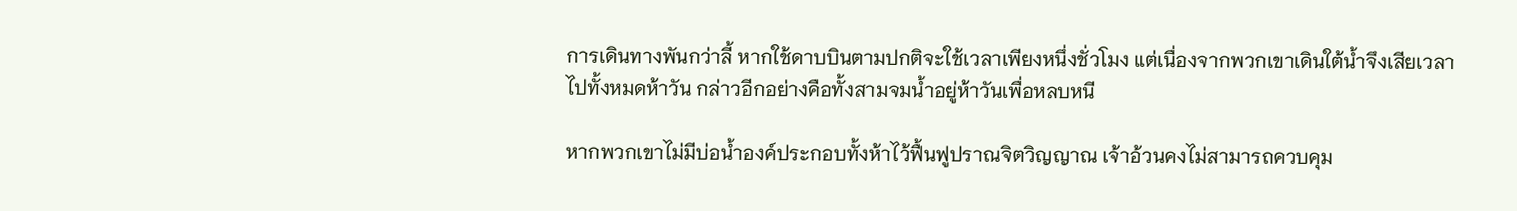การเดินทางพันกว่าลี้ หากใช้ดาบบินตามปกติจะใช้เวลาเพียงหนึ่งชั่วโมง แต่เนื่องจากพวกเขาเดินใต้น้ำจึงเสียเวลาไปทั้งหมดห้าวัน กล่าวอีกอย่างคือทั้งสามจมน้ำอยู่ห้าวันเพื่อหลบหนี

หากพวกเขาไม่มีบ่อน้ำองค์ประกอบทั้งห้าไว้ฟื้นฟูปราณจิตวิญญาณ เจ้าอ้วนคงไม่สามารถควบคุม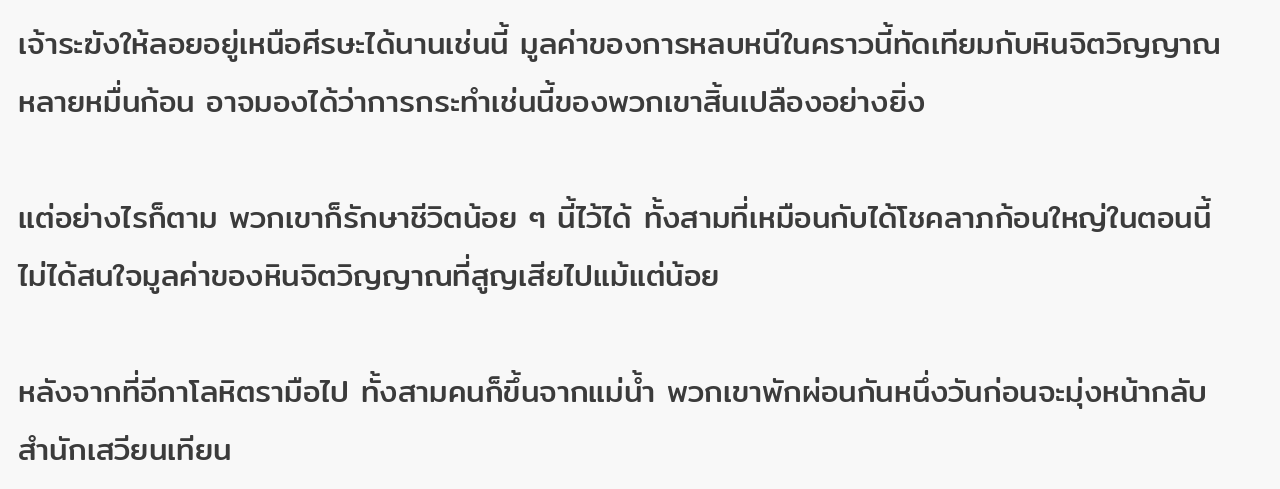เจ้าระฆังให้ลอยอยู่เหนือศีรษะได้นานเช่นนี้ มูลค่าของการหลบหนีในคราวนี้ทัดเทียมกับหินจิตวิญญาณหลายหมื่นก้อน อาจมองได้ว่าการกระทำเช่นนี้ของพวกเขาสิ้นเปลืองอย่างยิ่ง

แต่อย่างไรก็ตาม พวกเขาก็รักษาชีวิตน้อย ๆ นี้ไว้ได้ ทั้งสามที่เหมือนกับได้โชคลาภก้อนใหญ่ในตอนนี้ไม่ได้สนใจมูลค่าของหินจิตวิญญาณที่สูญเสียไปแม้แต่น้อย

หลังจากที่อีกาโลหิตรามือไป ทั้งสามคนก็ขึ้นจากแม่น้ำ พวกเขาพักผ่อนกันหนึ่งวันก่อนจะมุ่งหน้ากลับสำนักเสวียนเทียน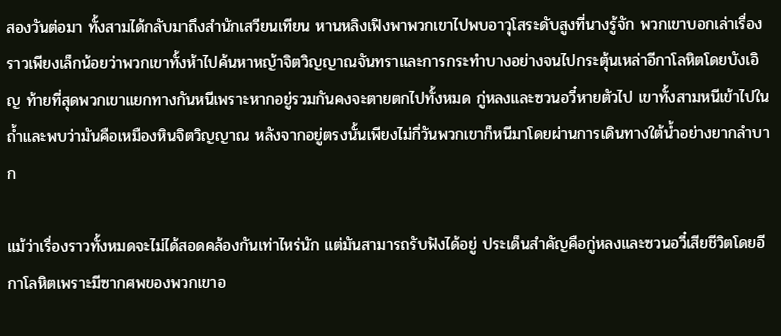สองวันต่อมา ทั้งสามได้กลับมาถึงสำนักเสวียนเทียน หานหลิงเฟิงพาพวกเขาไปพบอาวุโสระดับสูงที่นางรู้จัก พวกเขาบอกเล่าเรื่องราวเพียงเล็กน้อยว่าพวกเขาทั้งห้าไปค้นหาหญ้าจิตวิญญาณจันทราและการกระทำบางอย่างจนไปกระตุ้นเหล่าอีกาโลหิตโดยบังเอิญ ท้ายที่สุดพวกเขาแยกทางกันหนีเพราะหากอยู่รวมกันคงจะตายตกไปทั้งหมด กู่หลงและซวนอวี๋หายตัวไป เขาทั้งสามหนีเข้าไปในถ้ำและพบว่ามันคือเหมืองหินจิตวิญญาณ หลังจากอยู่ตรงนั้นเพียงไม่กี่วันพวกเขาก็หนีมาโดยผ่านการเดินทางใต้น้ำอย่างยากลำบาก

แม้ว่าเรื่องราวทั้งหมดจะไม่ได้สอดคล้องกันเท่าไหร่นัก แต่มันสามารถรับฟังได้อยู่ ประเด็นสำคัญคือกู่หลงและซวนอวี๋เสียชีวิตโดยอีกาโลหิตเพราะมีซากศพของพวกเขาอ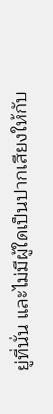ยู่ที่นั่น และไม่มีผู้ใดเป็นปากเสียงให้กับ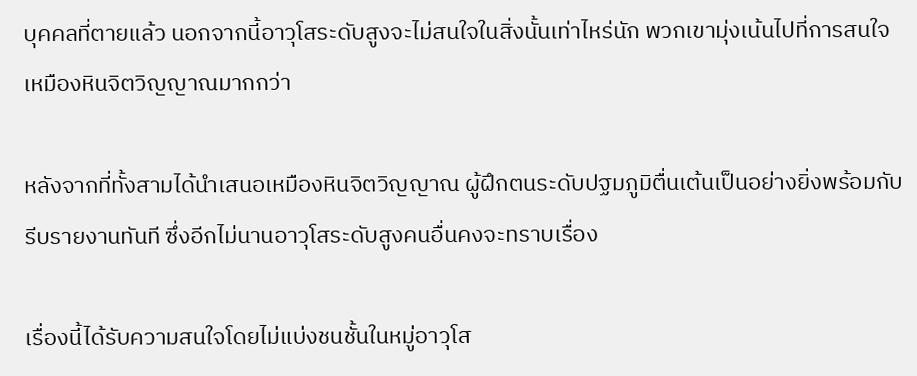บุคคลที่ตายแล้ว นอกจากนี้อาวุโสระดับสูงจะไม่สนใจในสิ่งนั้นเท่าไหร่นัก พวกเขามุ่งเน้นไปที่การสนใจเหมืองหินจิตวิญญาณมากกว่า

หลังจากที่ทั้งสามได้นำเสนอเหมืองหินจิตวิญญาณ ผู้ฝึกตนระดับปฐมภูมิตื่นเต้นเป็นอย่างยิ่งพร้อมกับรีบรายงานทันที ซึ่งอีกไม่นานอาวุโสระดับสูงคนอื่นคงจะทราบเรื่อง

เรื่องนี้ได้รับความสนใจโดยไม่แบ่งชนชั้นในหมู่อาวุโส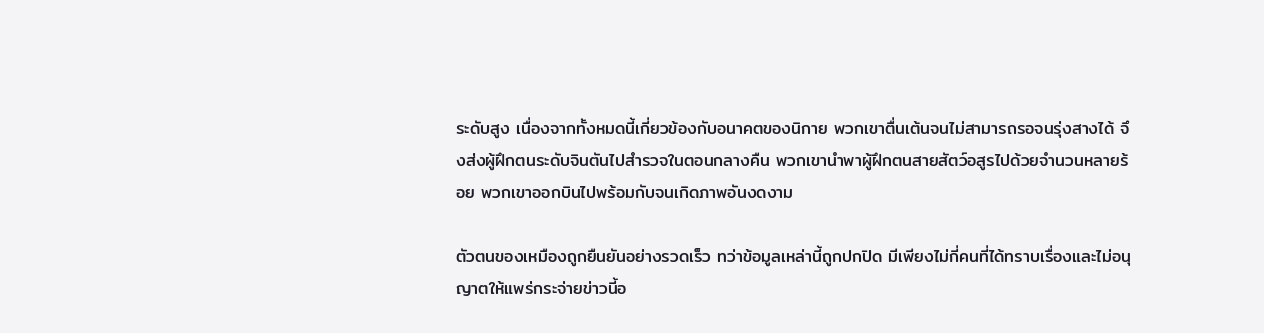ระดับสูง เนื่องจากทั้งหมดนี้เกี่ยวข้องกับอนาคตของนิกาย พวกเขาตื่นเต้นจนไม่สามารถรอจนรุ่งสางได้ จึงส่งผู้ฝึกตนระดับจินตันไปสำรวจในตอนกลางคืน พวกเขานำพาผู้ฝึกตนสายสัตว์อสูรไปด้วยจำนวนหลายร้อย พวกเขาออกบินไปพร้อมกับจนเกิดภาพอันงดงาม

ตัวตนของเหมืองถูกยืนยันอย่างรวดเร็ว ทว่าข้อมูลเหล่านี้ถูกปกปิด มีเพียงไม่กี่คนที่ได้ทราบเรื่องและไม่อนุญาตให้แพร่กระจ่ายข่าวนี้อ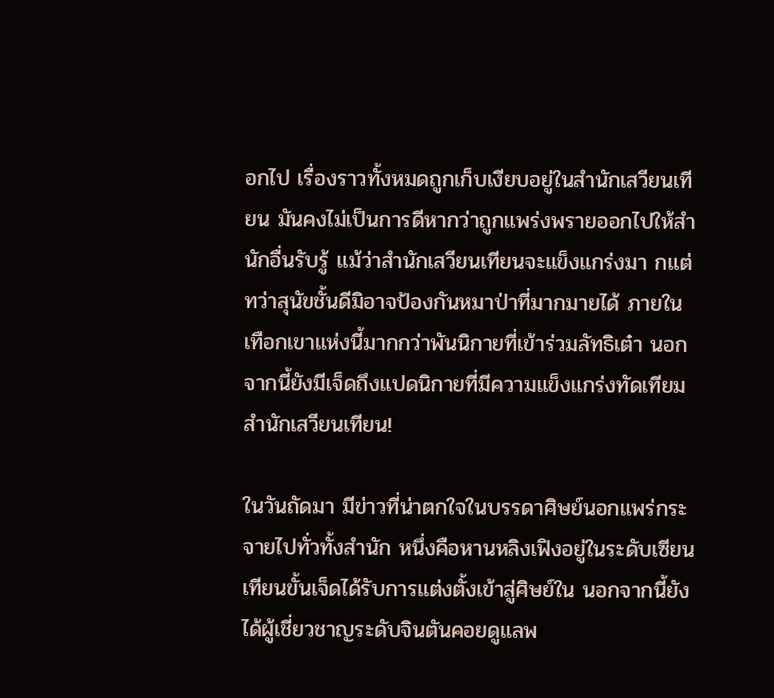อกไป เรื่องราวทั้งหมดถูกเก็บเงียบอยู่ในสำนักเสวียนเทียน มันคงไม่เป็นการดีหากว่าถูกแพร่งพรายออกไปให้สำนักอื่นรับรู้ แม้ว่าสำนักเสวียนเทียนจะแข็งแกร่งมา กแต่ทว่าสุนัขชั้นดีมิอาจป้องกันหมาป่าที่มากมายได้ ภายในเทือกเขาแห่งนี้มากกว่าพันนิกายที่เข้าร่วมลัทธิเต๋า นอกจากนี้ยังมีเจ็ดถึงแปดนิกายที่มีความแข็งแกร่งทัดเทียมสำนักเสวียนเทียน!

ในวันถัดมา มีข่าวที่น่าตกใจในบรรดาศิษย์นอกแพร่กระจายไปทั่วทั้งสำนัก หนึ่งคือหานหลิงเฟิงอยู่ในระดับเซียนเทียนขั้นเจ็ดได้รับการแต่งตั้งเข้าสู่ศิษย์ใน นอกจากนี้ยังได้ผู้เชี่ยวชาญระดับจินตันคอยดูแลพ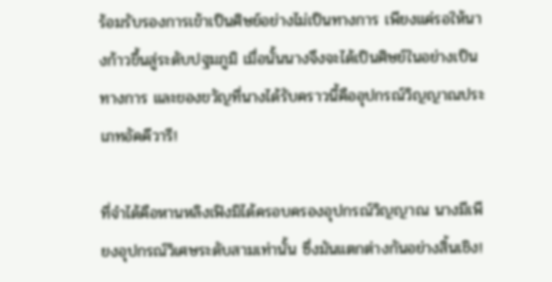ร้อมรับรองการเข้าเป็นศิษย์อย่างไม่เป็นทางการ เพียงแค่รอให้นางก้าวขึ้นสู่ระดับปฐมภูมิ เมื่อนั้นนางจึงจะได้เป็นศิษย์ในอย่างเป็นทางการ และของขวัญที่นางได้รับคราวนี้คืออุปกรณ์วิญญาณประเภทอัคคีวารี!

ที่จำได้คือหานหลิงเฟิงมิได้ครอบครองอุปกรณ์วิญญาณ นางมีเพียงอุปกรณ์วิเศษระดับสามเท่านั้น ซึ่งมันแตกต่างกันอย่างสิ้นเชิง!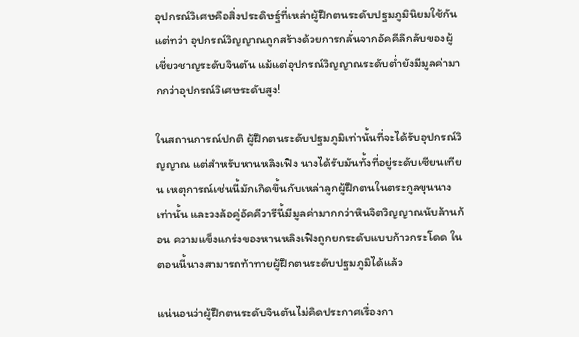อุปกรณ์วิเศษคือสิ่งประดิษฐ์ที่เหล่าผู้ฝึกตนระดับปฐมภูมินิยมใช้กัน แต่ทว่า อุปกรณ์วิญญาณถูกสร้างด้วยการกลั่นจากอัคคีลึกลับของผู้เชี่ยวชาญระดับจินตัน แม้แต่อุปกรณ์วิญญาณระดับต่ำยังมีมูลค่ามากกว่าอุปกรณ์วิเศษระดับสูง!

ในสถานการณ์ปกติ ผู้ฝึกตนระดับปฐมภูมิเท่านั้นที่จะได้รับอุปกรณ์วิญญาณ แต่สำหรับหานหลิงเฟิง นางได้รับมันทั้งที่อยู่ระดับเซียนเทียน เหตุการณ์เช่นนี้มักเกิดขึ้นกับเหล่าลูกผู้ฝึกตนในตระกูลขุนนางเท่านั้น และวงล้อคู่อัคคีวารีนี้มีมูลค่ามากกว่าหินจิตวิญญาณนับล้านก้อน ความแข็งแกร่งของหานหลิงเฟิงถูกยกระดับแบบก้าวกระโดด ในตอนนี้นางสามารถท้าทายผู้ฝึกตนระดับปฐมภูมิได้แล้ว

แน่นอนว่าผู้ฝึกตนระดับจินตันไม่คิดประกาศเรื่องกา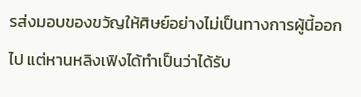รส่งมอบของขวัญให้ศิษย์อย่างไม่เป็นทางการผู้นี้ออกไป แต่หานหลิงเฟิงได้ทำเป็นว่าได้รับ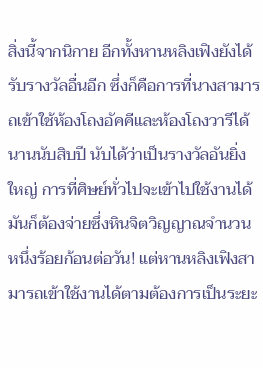สิ่งนี้จากนิกาย อีกทั้งหานหลิงเฟิงยังได้รับรางวัลอื่นอีก ซึ่งก็คือการที่นางสามารถเข้าใช้ห้องโถงอัคคีและห้องโถงวารีได้นานนับสิบปี นับได้ว่าเป็นรางวัลอันยิ่งใหญ่ การที่ศิษย์ทั่วไปจะเข้าไปใช้งานได้ มันก็ต้องจ่ายซึ่งหินจิตวิญญาณจำนวนหนึ่งร้อยก้อนต่อวัน! แต่หานหลิงเฟิงสามารถเข้าใช้งานได้ตามต้องการเป็นระยะ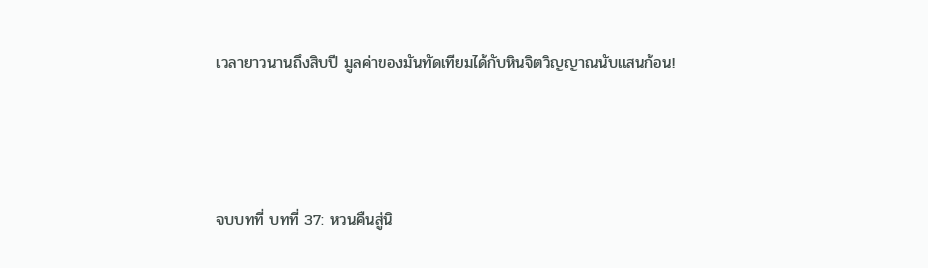เวลายาวนานถึงสิบปี มูลค่าของมันทัดเทียมได้กับหินจิตวิญญาณนับแสนก้อน!



จบบทที่ บทที่ 37: หวนคืนสู่นิ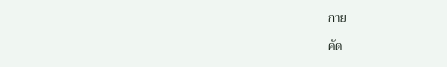กาย

คัด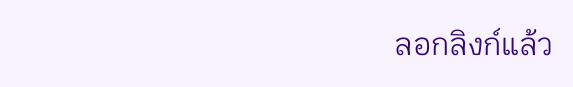ลอกลิงก์แล้ว